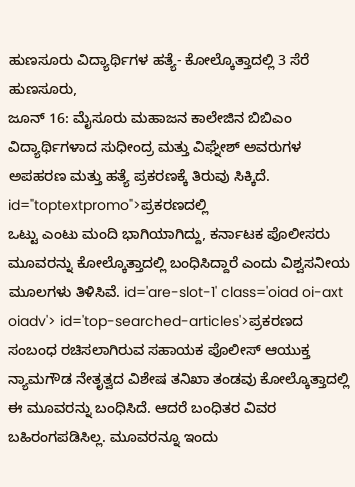ಹುಣಸೂರು ವಿದ್ಯಾರ್ಥಿಗಳ ಹತ್ಯೆ- ಕೋಲ್ಕೊತ್ತಾದಲ್ಲಿ 3 ಸೆರೆ
ಹುಣಸೂರು,
ಜೂನ್ 16: ಮೈಸೂರು ಮಹಾಜನ ಕಾಲೇಜಿನ ಬಿಬಿಎಂ ವಿದ್ಯಾರ್ಥಿಗಳಾದ ಸುಧೀಂದ್ರ ಮತ್ತು ವಿಘ್ನೇಶ್ ಅವರುಗಳ ಅಪಹರಣ ಮತ್ತು ಹತ್ಯೆ ಪ್ರಕರಣಕ್ಕೆ ತಿರುವು ಸಿಕ್ಕಿದೆ. id="toptextpromo">ಪ್ರಕರಣದಲ್ಲಿ
ಒಟ್ಟು ಎಂಟು ಮಂದಿ ಭಾಗಿಯಾಗಿದ್ದು, ಕರ್ನಾಟಕ ಪೊಲೀಸರು ಮೂವರನ್ನು ಕೋಲ್ಕೊತ್ತಾದಲ್ಲಿ ಬಂಧಿಸಿದ್ದಾರೆ ಎಂದು ವಿಶ್ವಸನೀಯ ಮೂಲಗಳು ತಿಳಿಸಿವೆ. id='are-slot-1' class='oiad oi-axt oiadv'> id='top-searched-articles'>ಪ್ರಕರಣದ
ಸಂಬಂಧ ರಚಿಸಲಾಗಿರುವ ಸಹಾಯಕ ಪೊಲೀಸ್ ಆಯುಕ್ತ ನ್ಯಾಮಗೌಡ ನೇತೃತ್ವದ ವಿಶೇಷ ತನಿಖಾ ತಂಡವು ಕೋಲ್ಕೊತ್ತಾದಲ್ಲಿ ಈ ಮೂವರನ್ನು ಬಂಧಿಸಿದೆ. ಆದರೆ ಬಂಧಿತರ ವಿವರ ಬಹಿರಂಗಪಡಿಸಿಲ್ಲ. ಮೂವರನ್ನೂ ಇಂದು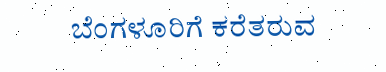ಬೆಂಗಳೂರಿಗೆ ಕರೆತರುವ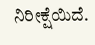ನಿರೀಕ್ಷೆಯಿದೆ.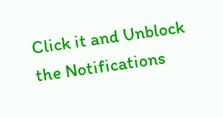Click it and Unblock the Notifications